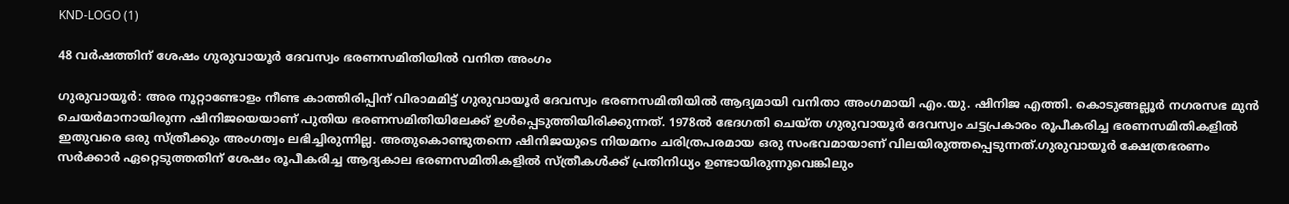KND-LOGO (1)

48 വര്‍ഷത്തിന് ശേഷം ഗുരുവായൂര്‍ ദേവസ്വം ഭരണസമിതിയില്‍ വനിത അംഗം

ഗുരുവായൂർ: അര നൂറ്റാണ്ടോളം നീണ്ട കാത്തിരിപ്പിന് വിരാമമിട്ട് ഗുരുവായൂർ ദേവസ്വം ഭരണസമിതിയിൽ ആദ്യമായി വനിതാ അംഗമായി എം.യു. ഷിനിജ എത്തി. കൊടുങ്ങല്ലൂർ നഗരസഭ മുൻ ചെയർമാനായിരുന്ന ഷിനിജയെയാണ് പുതിയ ഭരണസമിതിയിലേക്ക് ഉൾപ്പെടുത്തിയിരിക്കുന്നത്. 1978ൽ ഭേദഗതി ചെയ്ത ഗുരുവായൂർ ദേവസ്വം ചട്ടപ്രകാരം രൂപീകരിച്ച ഭരണസമിതികളിൽ ഇതുവരെ ഒരു സ്ത്രീക്കും അംഗത്വം ലഭിച്ചിരുന്നില്ല. അതുകൊണ്ടുതന്നെ ഷിനിജയുടെ നിയമനം ചരിത്രപരമായ ഒരു സംഭവമായാണ് വിലയിരുത്തപ്പെടുന്നത്.ഗുരുവായൂർ ക്ഷേത്രഭരണം സർക്കാർ ഏറ്റെടുത്തതിന് ശേഷം രൂപീകരിച്ച ആദ്യകാല ഭരണസമിതികളിൽ സ്ത്രീകൾക്ക് പ്രതിനിധ്യം ഉണ്ടായിരുന്നുവെങ്കിലും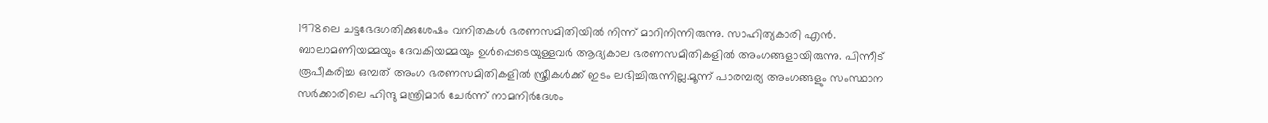1978ലെ ചട്ടഭേദഗതിക്കുശേഷം വനിതകൾ ഭരണസമിതിയിൽ നിന്ന് മാറിനിന്നിരുന്നു. സാഹിത്യകാരി എൻ. ബാലാമണിയമ്മയും ദേവകിയമ്മയും ഉൾപ്പെടെയുള്ളവർ ആദ്യകാല ഭരണസമിതികളിൽ അംഗങ്ങളായിരുന്നു. പിന്നീട് രൂപീകരിച്ച ഒമ്പത് അംഗ ഭരണസമിതികളിൽ സ്ത്രീകൾക്ക് ഇടം ലഭിച്ചിരുന്നില്ല.മൂന്ന് പാരമ്പര്യ അംഗങ്ങളും സംസ്ഥാന സർക്കാരിലെ ഹിന്ദു മന്ത്രിമാർ ചേർന്ന് നാമനിർദേശം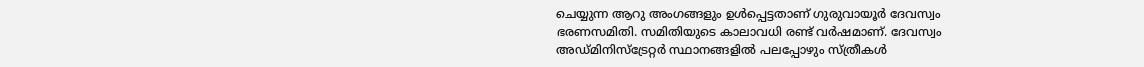ചെയ്യുന്ന ആറു അംഗങ്ങളും ഉൾപ്പെട്ടതാണ് ഗുരുവായൂർ ദേവസ്വം ഭരണസമിതി. സമിതിയുടെ കാലാവധി രണ്ട് വർഷമാണ്. ദേവസ്വം അഡ്മിനിസ്ട്രേറ്റർ സ്ഥാനങ്ങളിൽ പലപ്പോഴും സ്ത്രീകൾ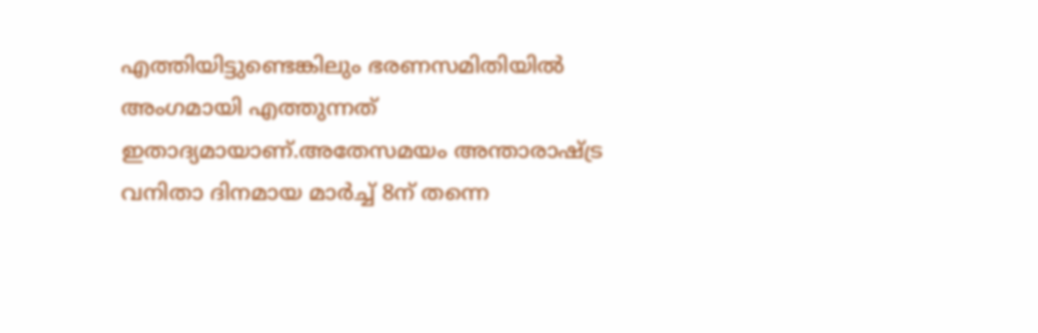എത്തിയിട്ടുണ്ടെങ്കിലും ഭരണസമിതിയിൽ അംഗമായി എത്തുന്നത് ഇതാദ്യമായാണ്.അതേസമയം അന്താരാഷ്ട്ര വനിതാ ദിനമായ മാർച്ച് 8ന് തന്നെ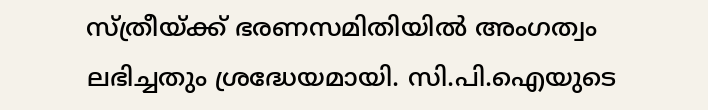സ്ത്രീയ്ക്ക് ഭരണസമിതിയിൽ അംഗത്വം ലഭിച്ചതും ശ്രദ്ധേയമായി. സി.പി.ഐയുടെ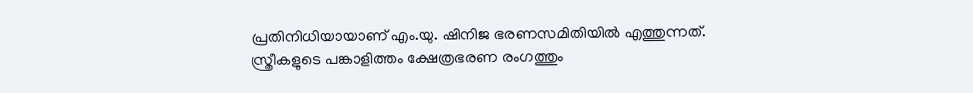പ്രതിനിധിയായാണ് എം.യു. ഷിനിജ ഭരണസമിതിയിൽ എത്തുന്നത്. സ്ത്രീകളുടെ പങ്കാളിത്തം ക്ഷേത്രഭരണ രംഗത്തും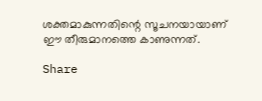ശക്തമാകുന്നതിന്റെ സൂചനയായാണ് ഈ തീരുമാനത്തെ കാണുന്നത്.

Share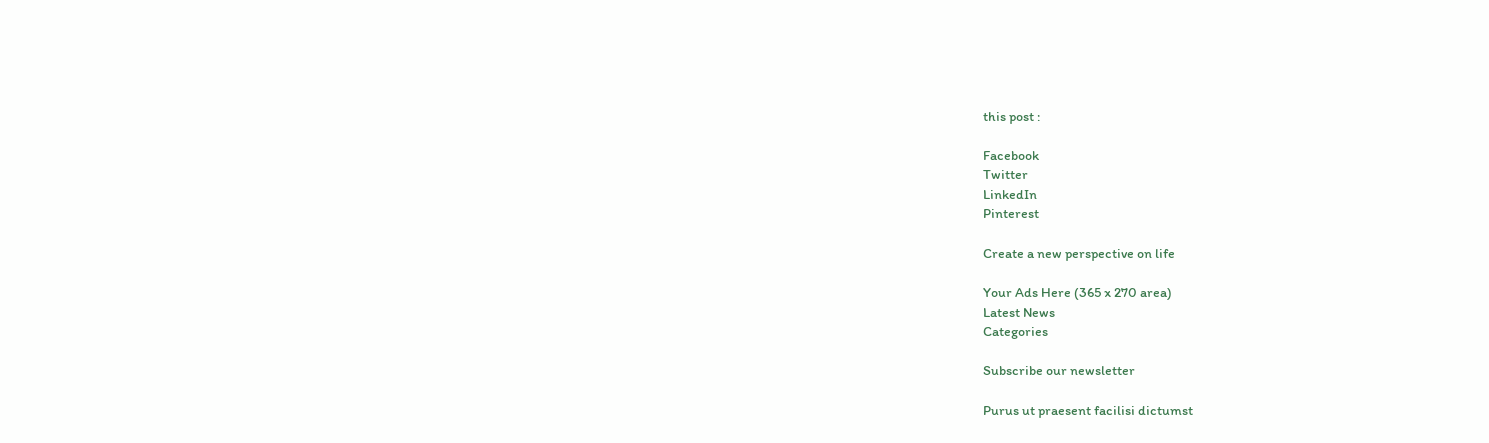this post :

Facebook
Twitter
LinkedIn
Pinterest

Create a new perspective on life

Your Ads Here (365 x 270 area)
Latest News
Categories

Subscribe our newsletter

Purus ut praesent facilisi dictumst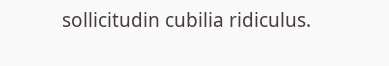sollicitudin cubilia ridiculus.